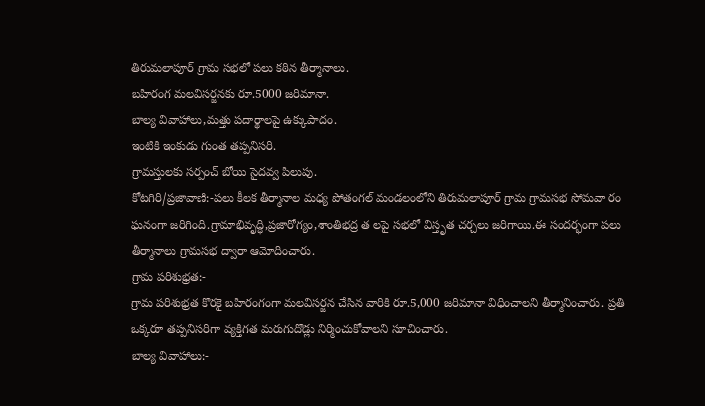తిరుమలాపూర్ గ్రామ సభలో పలు కఠిన తీర్మానాలు.
బహిరంగ మలవిసర్జనకు రూ.5000 జరిమానా.
బాల్య వివాహాలు,మత్తు పదార్థాలపై ఉక్కుపాదం.
ఇంటికి ఇంకుడు గుంత తప్పనిసరి.
గ్రామస్తులకు సర్పంచ్ బోయి సైదవ్వ పిలుపు.
కోటగిరి/ప్రజావాణి:-పలు కీలక తీర్మానాల మధ్య పోతంగల్ మండలంలోని తిరుమలాపూర్ గ్రామ గ్రామసభ సోమవా రం ఘనంగా జరిగింది.గ్రామాభివృద్ధి,ప్రజారోగ్యం,శాంతిభద్ర త లపై సభలో విస్తృత చర్చలు జరిగాయి.ఈ సందర్భంగా పలు తీర్మానాలు గ్రామసభ ద్వారా ఆమోదించారు.
గ్రామ పరిశుభ్రత:-
గ్రామ పరిశుభ్రత కొరకై బహిరంగంగా మలవిసర్జన చేసిన వారికి రూ.5,000 జరిమానా విధించాలని తీర్మానించారు. ప్రతి ఒక్కరూ తప్పనిసరిగా వ్యక్తిగత మరుగుదొడ్లు నిర్మించుకోవాలని సూచించారు.
బాల్య వివాహాలు:-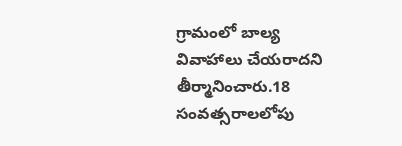గ్రామంలో బాల్య వివాహాలు చేయరాదని తీర్మానించారు.18 సంవత్సరాలలోపు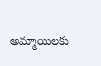అమ్మాయిలకు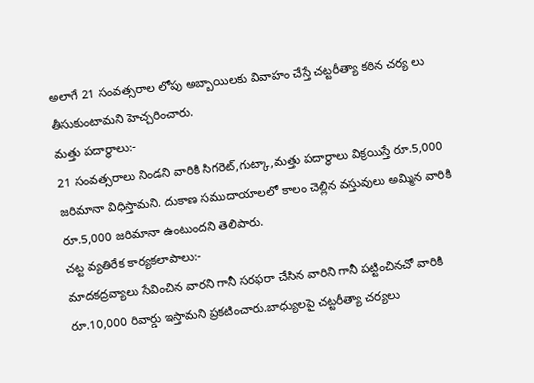అలాగే 21 సంవత్సరాల లోపు అబ్బాయిలకు వివాహం చేస్తే చట్టరీత్యా కఠిన చర్య లు తీసుకుంటామని హెచ్చరించారు.
మత్తు పదార్థాలు:-
21 సంవత్సరాలు నిండని వారికి సిగరెట్,గుట్కా,మత్తు పదార్థాలు విక్రయిస్తే రూ.5,000 జరిమానా విధిస్తామని. దుకాణ సముదాయాలలో కాలం చెల్లిన వస్తువులు అమ్మిన వారికి రూ.5,000 జరిమానా ఉంటుందని తెలిపారు.
చట్ట వ్యతిరేక కార్యకలాపాలు:-
మాదకద్రవ్యాలు సేవించిన వారని గానీ సరఫరా చేసిన వారిని గానీ పట్టించినచో వారికి రూ.10,000 రివార్డు ఇస్తామని ప్రకటించారు.బాధ్యులపై చట్టరీత్యా చర్యలు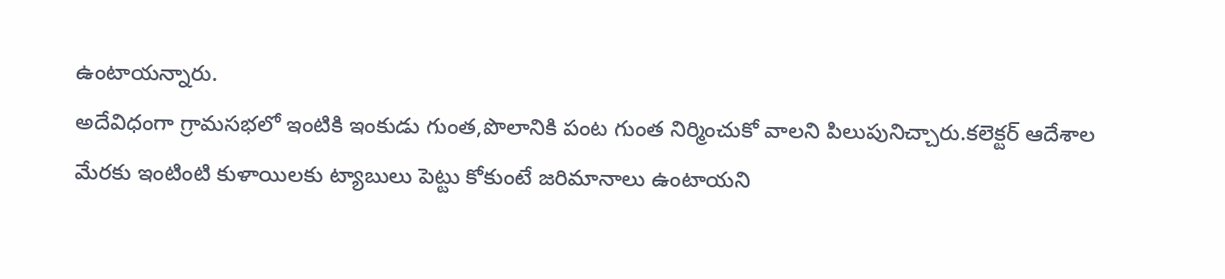ఉంటాయన్నారు.
అదేవిధంగా గ్రామసభలో ఇంటికి ఇంకుడు గుంత,పొలానికి పంట గుంత నిర్మించుకో వాలని పిలుపునిచ్చారు.కలెక్టర్ ఆదేశాల మేరకు ఇంటింటి కుళాయిలకు ట్యాబులు పెట్టు కోకుంటే జరిమానాలు ఉంటాయని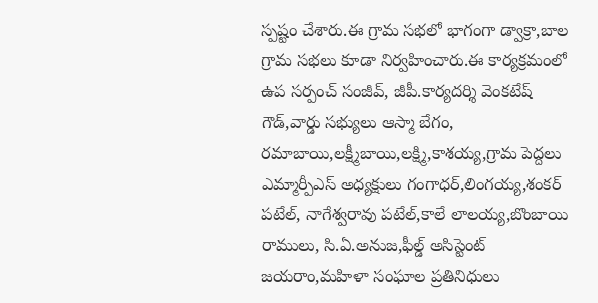స్పష్టం చేశారు.ఈ గ్రామ సభలో భాగంగా డ్వాక్రా,బాల గ్రామ సభలు కూడా నిర్వహించారు.ఈ కార్యక్రమంలో ఉప సర్పంచ్ సంజీవ్, జీపీ.కార్యదర్శి వెంకటేష్ గౌడ్,వార్డు సభ్యులు ఆస్మా బేగం, రమాబాయి,లక్ష్మీబాయి,లక్ష్మి,కాశయ్య,గ్రామ పెద్దలు ఎమ్మార్పీఎస్ అధ్యక్షులు గంగాధర్,లింగయ్య,శంకర్ పటేల్, నాగేశ్వరావు పటేల్,కాలే లాలయ్య,బొంబాయి రాములు, సి.ఏ.అనుజ,ఫీల్డ్ అసిస్టెంట్ జయరాం,మహిళా సంఘాల ప్రతినిధులు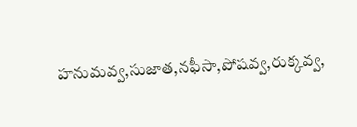హనుమవ్వ,సుజాత,నఫీసా,పోషవ్వ,రుక్కవ్వ,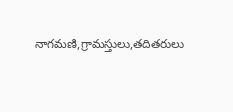నాగమణి,గ్రామస్తులు,తదితరులు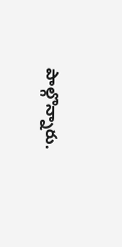పాల్గొన్నారు.